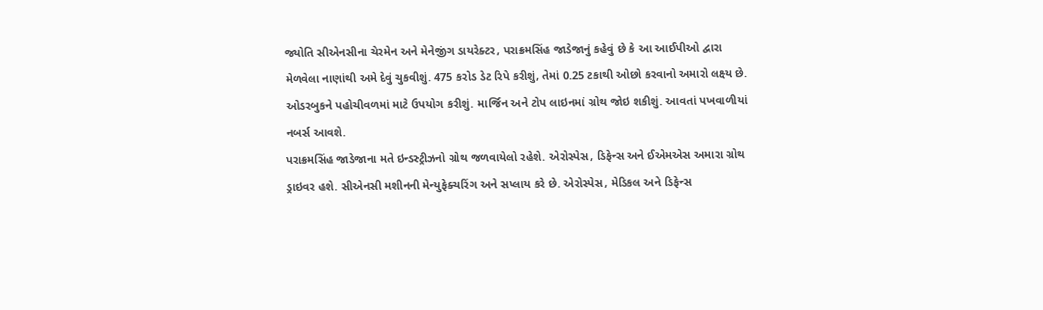જ્યોતિ સીએનસીના ચેરમેન અને મેનેજીંગ ડાયરેક્ટર, પરાક્રમસિંહ જાડેજાનું કહેવું છે કે આ આઈપીઓ દ્વારા મેળવેલા નાણાંથી અમે દેવું ચુકવીશું. 475 કરોડ ડેટ રિપે કરીશું, તેમાં 0.25 ટકાથી ઓછો કરવાનો અમારો લક્ષ્ય છે. ઓડરબુકને પહોચીવળમાં માટે ઉપયોગ કરીશું. માર્જિન અને ટોપ લાઇનમાં ગ્રોથ જોઇ શકીશું. આવતાં પખવાળીયાં નબર્સ આવશે.
પરાક્રમસિંહ જાડેજાના મતે ઇન્ડસ્ટ્રીઝનો ગ્રોથ જળવાયેલો રહેશે. એરોસ્પેસ, ડિફેન્સ અને ઈએમએસ અમારા ગ્રોથ ડ્રાઇવર હશે. સીએનસી મશીનની મેન્યુફેક્ચરિંગ અને સપ્લાય કરે છે. એરોસ્પેસ, મેડિકલ અને ડિફેન્સ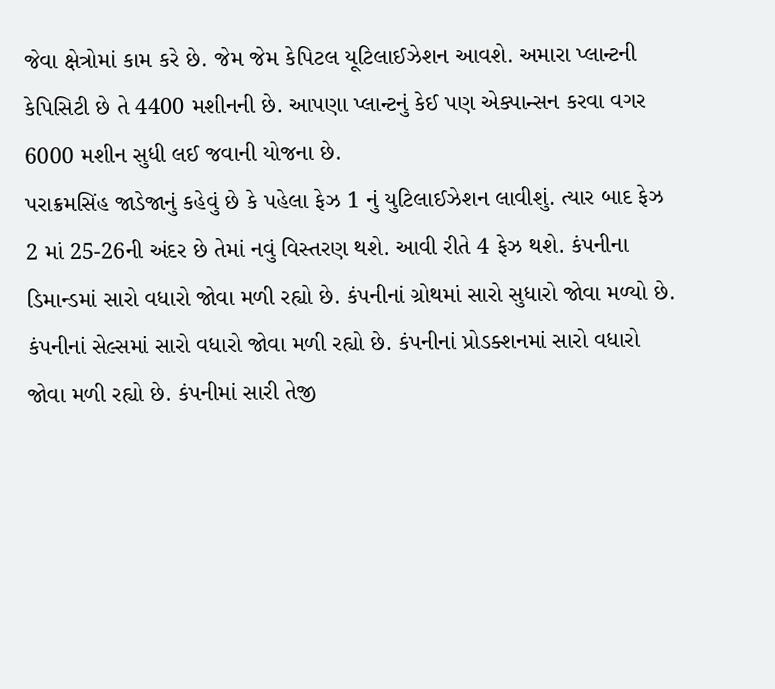જેવા ક્ષેત્રોમાં કામ કરે છે. જેમ જેમ કેપિટલ યૂટિલાઈઝેશન આવશે. અમારા પ્લાન્ટની કેપિસિટી છે તે 4400 મશીનની છે. આપણા પ્લાન્ટનું કેઈ પણ એક્પાન્સન કરવા વગર 6000 મશીન સુધી લઈ જવાની યોજના છે.
પરાક્રમસિંહ જાડેજાનું કહેવું છે કે પહેલા ફેઝ 1 નું યુટિલાઈઝેશન લાવીશું. ત્યાર બાદ ફેઝ 2 માં 25-26ની અંદર છે તેમાં નવું વિસ્તરણ થશે. આવી રીતે 4 ફેઝ થશે. કંપનીના ડિમાન્ડમાં સારો વધારો જોવા મળી રહ્યો છે. કંપનીનાં ગ્રોથમાં સારો સુધારો જોવા મળ્યો છે. કંપનીનાં સેલ્સમાં સારો વધારો જોવા મળી રહ્યો છે. કંપનીનાં પ્રોડક્શનમાં સારો વધારો જોવા મળી રહ્યો છે. કંપનીમાં સારી તેજી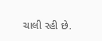ચાલી રહી છે.